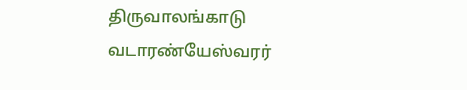திருவாலங்காடு வடாரண்யேஸ்வரர்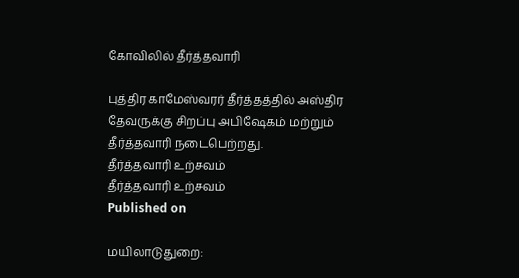கோவிலில் தீர்த்தவாரி

புத்திர காமேஸ்வரர் தீர்த்தத்தில் அஸ்திர தேவருக்கு சிறப்பு அபிஷேகம் மற்றும் தீர்த்தவாரி நடைபெற்றது.
தீர்த்தவாரி உற்சவம்
தீர்த்தவாரி உற்சவம்
Published on

மயிலாடுதுறை: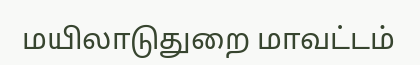மயிலாடுதுறை மாவட்டம்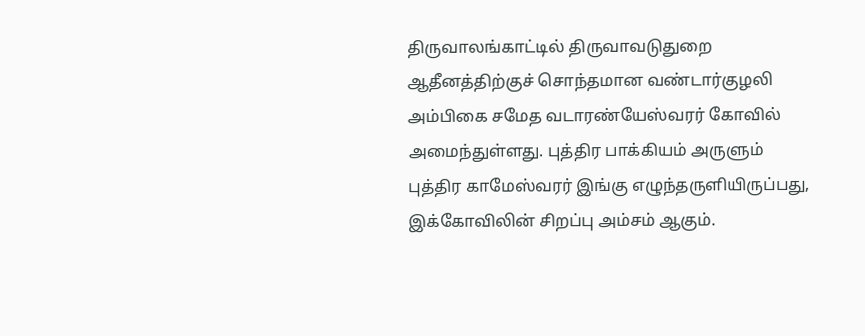திருவாலங்காட்டில் திருவாவடுதுறை ஆதீனத்திற்குச் சொந்தமான வண்டார்குழலி அம்பிகை சமேத வடாரண்யேஸ்வரர் கோவில் அமைந்துள்ளது. புத்திர பாக்கியம் அருளும் புத்திர காமேஸ்வரர் இங்கு எழுந்தருளியிருப்பது, இக்கோவிலின் சிறப்பு அம்சம் ஆகும்.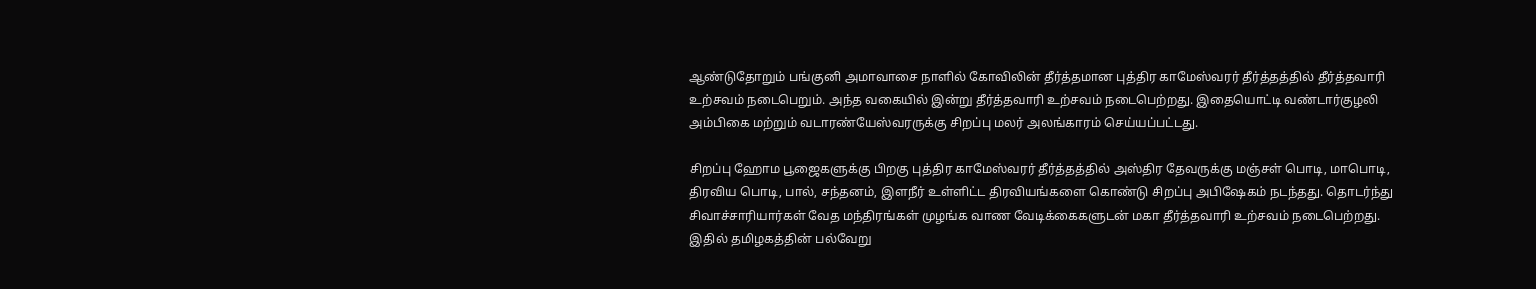ஆண்டுதோறும் பங்குனி அமாவாசை நாளில் கோவிலின் தீர்த்தமான புத்திர காமேஸ்வரர் தீர்த்தத்தில் தீர்த்தவாரி உற்சவம் நடைபெறும். அந்த வகையில் இன்று தீர்த்தவாரி உற்சவம் நடைபெற்றது. இதையொட்டி வண்டார்குழலி அம்பிகை மற்றும் வடாரண்யேஸ்வரருக்கு சிறப்பு மலர் அலங்காரம் செய்யப்பட்டது.

சிறப்பு ஹோம பூஜைகளுக்கு பிறகு புத்திர காமேஸ்வரர் தீர்த்தத்தில் அஸ்திர தேவருக்கு மஞ்சள் பொடி, மாபொடி, திரவிய பொடி, பால், சந்தனம், இளநீர் உள்ளிட்ட திரவியங்களை கொண்டு சிறப்பு அபிஷேகம் நடந்தது. தொடர்ந்து சிவாச்சாரியார்கள் வேத மந்திரங்கள் முழங்க வாண வேடிக்கைகளுடன் மகா தீர்த்தவாரி உற்சவம் நடைபெற்றது. இதில் தமிழகத்தின் பல்வேறு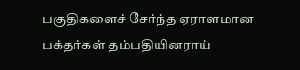பகுதிகளைச் சேர்ந்த ஏராளமான பக்தர்கள் தம்பதியினராய்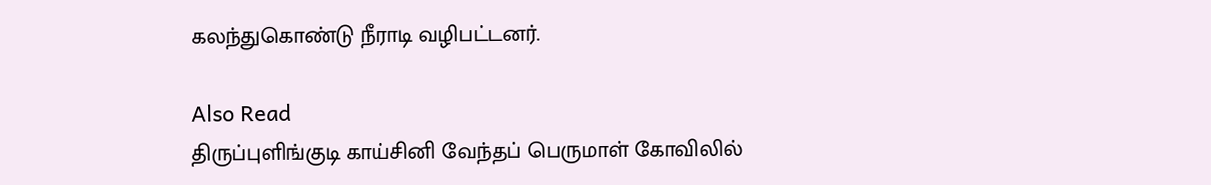கலந்துகொண்டு நீராடி வழிபட்டனர்.

Also Read
திருப்புளிங்குடி காய்சினி வேந்தப் பெருமாள் கோவிலில்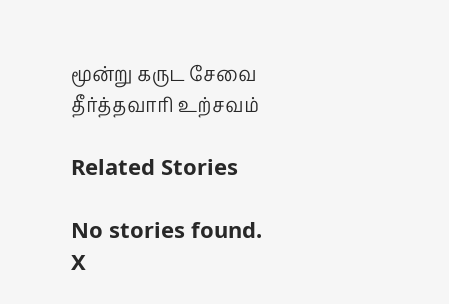மூன்று கருட சேவை
தீர்த்தவாரி உற்சவம்

Related Stories

No stories found.
X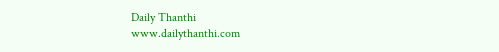Daily Thanthi
www.dailythanthi.com